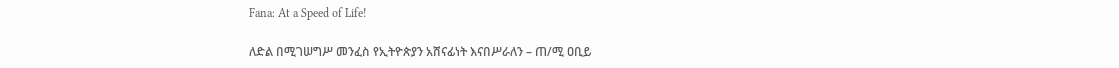Fana: At a Speed of Life!

ለድል በሚገሠግሥ መንፈስ የኢትዮጵያን አሸናፊነት እናበሥራለን – ጠ/ሚ ዐቢይ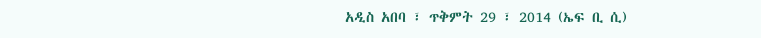አዲስ አበባ ፣ ጥቅምት 29 ፣ 2014 (ኤፍ ቢ ሲ)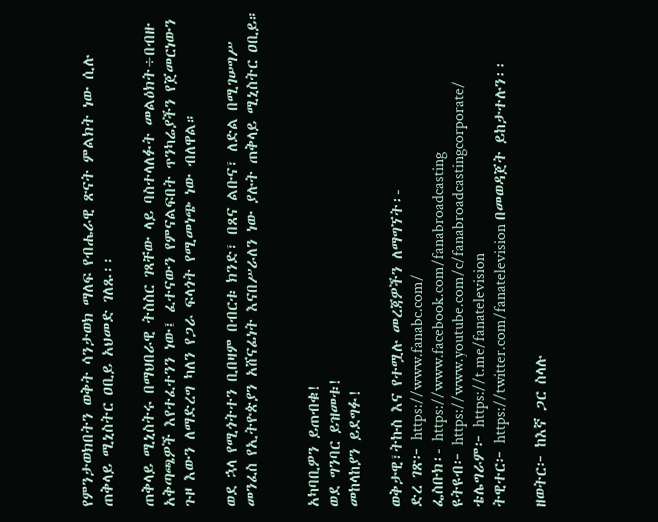የምንታወክበትን ወቅት ሳንታወክ ማለፍ የብሔራዊ ጽናት ምልክት ነው ሲሉ ጠቅላይ ሚኒስትር ዐቢይ አህመድ ገለጹ፡፡

ጠቅላይ ሚኒስትሩ በማህበራዊ ትስስር ገጻቸው ላይ ባስተላለፉት መልዕክት÷በብዙ አቅጣጫዎች እየተፈተንን ነው፤ ፈተናውን የምናልፍበት ጥንካሬያችን የጀመርነውን ጉዞ እውን ለማድረግ ካለን የጋራ ፍላጎት የሚመነጭ ነው ብለዋል።

ወደ ኋላ የሚጎትተን ቢበዛም በብርቱ ክንድ፣ በጸና ልቡና፣ ለድል በሚገሠግሥ መንፈስ የኢትዮጵያን አሸናፊነት እናበሥራለን ነው ያሉት ጠቅላይ ሚኒስትር ዐቢይ።


አካባቢዎን ይጠብቁ!
ወደ ግንባር ይዝመቱ!
መከላከያን ይደግፉ!

ወቅታዊ፣ትኩስ እና የተሟሉ መረጃዎችን ለማግኘት፡-
ድረ ገጽ፦ https://www.fanabc.com/
ፌስቡክ፡- https://www.facebook.com/fanabroadcasting
ዩትዩብ፦ https://www.youtube.com/c/fanabroadcastingcorporate/
ቴሌግራም፦ https://t.me/fanatelevision
ትዊተር፦ https://twitter.com/fanatelevision በመወዳጀት ይከታተሉን፡፡

ዘወትር፦ ከእኛ ጋር ስላሉ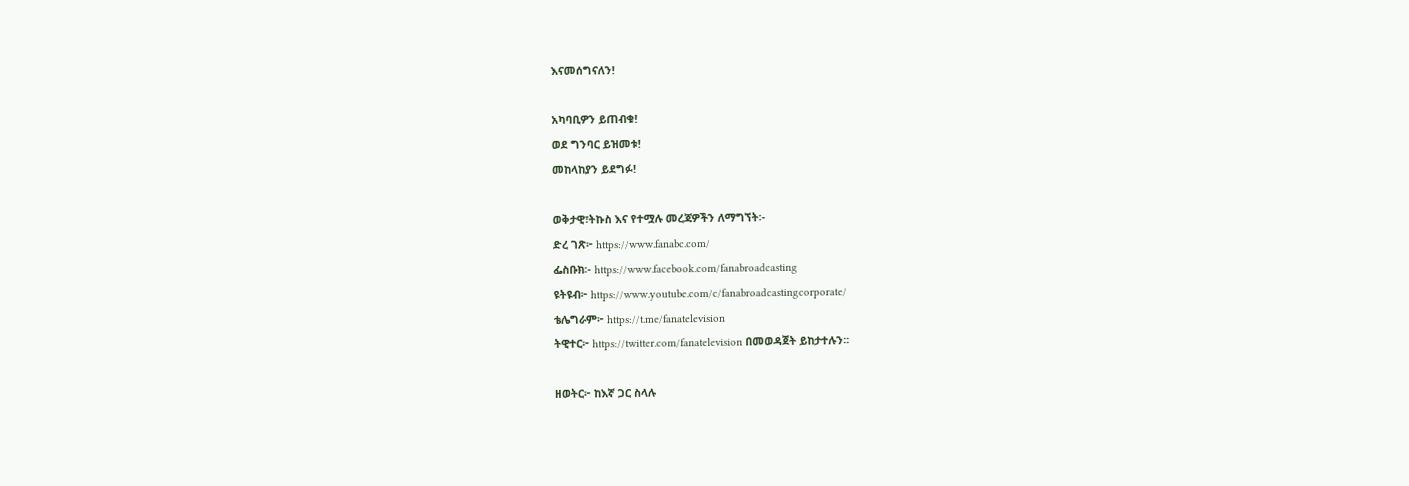እናመሰግናለን!

አካባቢዎን ይጠብቁ!
ወደ ግንባር ይዝመቱ!
መከላከያን ይደግፉ!

ወቅታዊ፣ትኩስ እና የተሟሉ መረጃዎችን ለማግኘት፡-
ድረ ገጽ፦ https://www.fanabc.com/
ፌስቡክ፡- https://www.facebook.com/fanabroadcasting
ዩትዩብ፦ https://www.youtube.com/c/fanabroadcastingcorporate/
ቴሌግራም፦ https://t.me/fanatelevision
ትዊተር፦ https://twitter.com/fanatelevision በመወዳጀት ይከታተሉን፡፡

ዘወትር፦ ከእኛ ጋር ስላሉ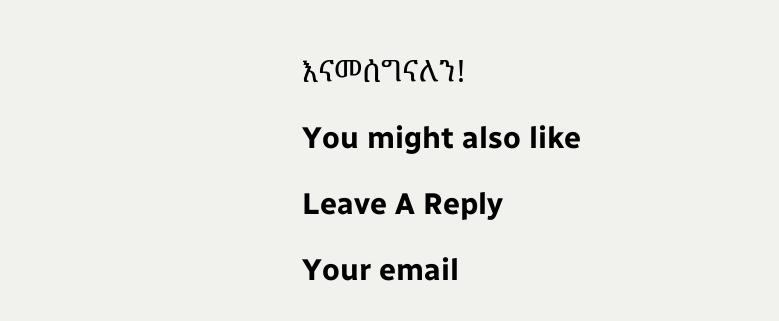እናመሰግናለን!

You might also like

Leave A Reply

Your email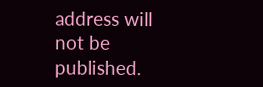address will not be published.